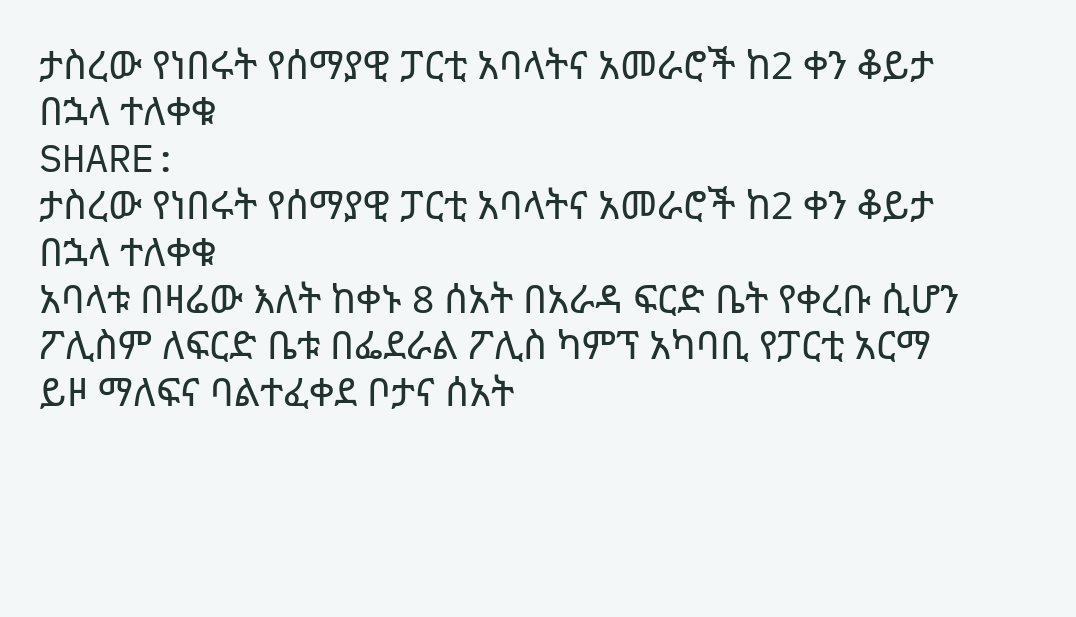ታስረው የነበሩት የሰማያዊ ፓርቲ አባላትና አመራሮች ከ2 ቀን ቆይታ በኋላ ተለቀቁ
SHARE:
ታስረው የነበሩት የሰማያዊ ፓርቲ አባላትና አመራሮች ከ2 ቀን ቆይታ በኋላ ተለቀቁ
አባላቱ በዛሬው እለት ከቀኑ 8 ሰአት በአራዳ ፍርድ ቤት የቀረቡ ሲሆን ፖሊስም ለፍርድ ቤቱ በፌደራል ፖሊስ ካምፕ አካባቢ የፓርቲ አርማ ይዞ ማለፍና ባልተፈቀደ ቦታና ሰአት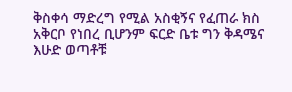ቅስቀሳ ማድረግ የሚል አስቂኝና የፈጠራ ክስ አቅርቦ የነበረ ቢሆንም ፍርድ ቤቱ ግን ቅዳሜና እሁድ ወጣቶቹ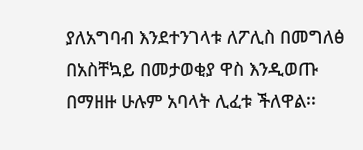ያለአግባብ እንደተንገላቱ ለፖሊስ በመግለፅ በአስቸኳይ በመታወቂያ ዋስ እንዲወጡ በማዘዙ ሁሉም አባላት ሊፈቱ ችለዋል፡፡